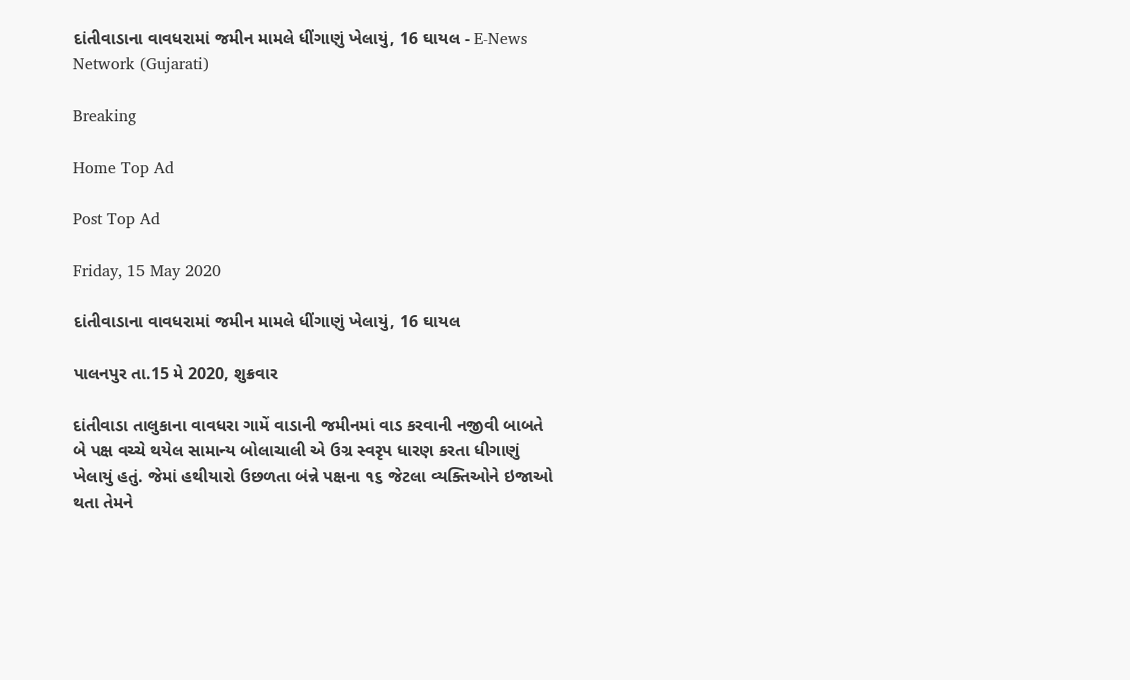દાંતીવાડાના વાવધરામાં જમીન મામલે ધીંગાણું ખેલાયું, 16 ઘાયલ - E-News Network (Gujarati)

Breaking

Home Top Ad

Post Top Ad

Friday, 15 May 2020

દાંતીવાડાના વાવધરામાં જમીન મામલે ધીંગાણું ખેલાયું, 16 ઘાયલ

પાલનપુર તા.15 મે 2020, શુક્રવાર

દાંતીવાડા તાલુકાના વાવધરા ગામેં વાડાની જમીનમાં વાડ કરવાની નજીવી બાબતે બે પક્ષ વચ્ચે થયેલ સામાન્ય બોલાચાલી એ ઉગ્ર સ્વરૃપ ધારણ કરતા ધીગાણું ખેલાયું હતું. જેમાં હથીયારો ઉછળતા બંન્ને પક્ષના ૧૬ જેટલા વ્યક્તિઓને ઇજાઓ થતા તેમને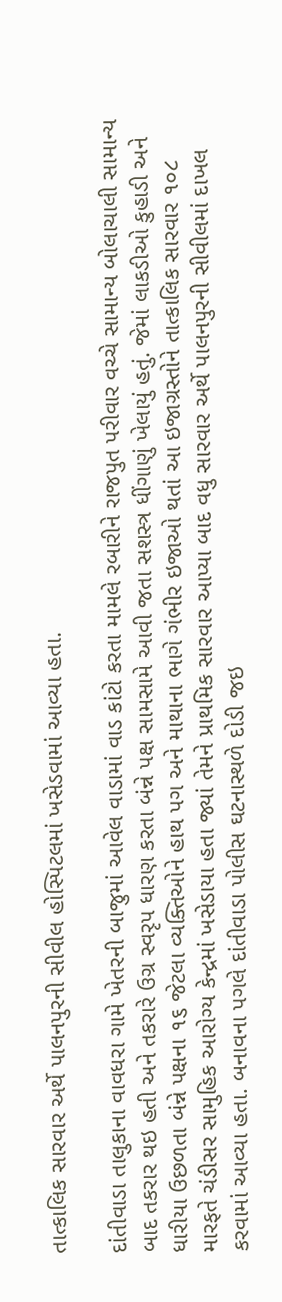તાત્કાલિક સારવાર અર્થે પાલનપુરની સીવીલ હોસ્પિટલમાં ખસેડવામાં આવ્યા હતા.

દાંતીવાડા તાલુકાના વાવધરા ગામે ખેતરની બાજુમાં આવેલ વાડામાં વાડ કાંટો કરતા મામલે રબારીને રાજપુત પરીવાર વચ્ચે સામાન્ય બોલાચાલી સામાન્ય બાદ તકરાર થઇ હતી અને તકરારે ઉગ્ર સ્વરૃપ ધારણ કરતા બંન્ને પક્ષ સામસામે આવી જતા સશસ્ત્ર ધીંગાણું ખેલાયું હતું. જેમાં લાકડીઓ કુહાડી અને ધારીયા ઉછળતા બંન્ને પક્ષના ૧૬ જેટલા વ્યક્તિઓને હાથ પગ અને માથાના ભાગે ગંભીર ઇજાઓ થતાં આ ઇજાગ્રસ્તોને તાત્કાલિક સારવાર ૧૦૮ મારફતે ચંડીસર સામુહિક આરોગ્ય કેન્દ્રમાં ખસેડાયા હતા જ્યાં તેમને પ્રાથમિક સારવાર આપ્યા બાદ વધુ સારવાર અર્થે પાલનપુરની સીવીલમાં દાખલ કરવામાં આવ્યા હતા. બનાવના પગલે દાંતીવાડા પોલીસ ઘટનાસ્થળે દોડી જઇ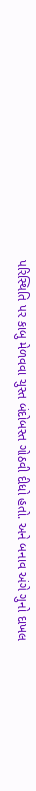પરિસ્થિતિ પર કાબુ મેળવવા ચુસ્ત બંદોબસ્ત ગોઠવી દીધો હતો. અને બનાવ અંગે ગુનો દાખલ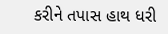કરીને તપાસ હાથ ધરી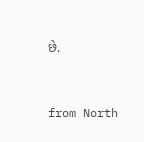છે.



from North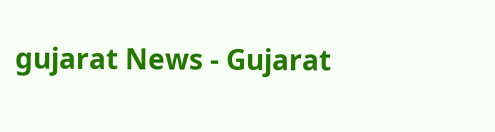gujarat News - Gujarat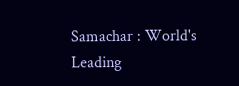Samachar : World's Leading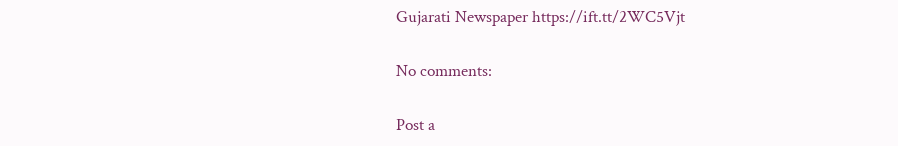Gujarati Newspaper https://ift.tt/2WC5Vjt

No comments:

Post a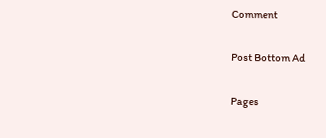Comment

Post Bottom Ad

Pages